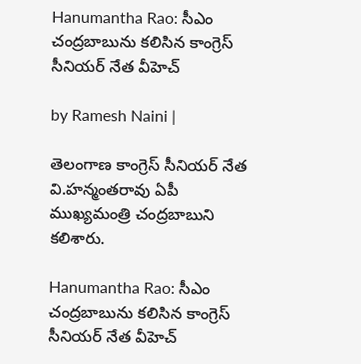Hanumantha Rao: సీఎం చంద్ర‌బాబును క‌లిసిన కాంగ్రెస్ సీనియర్ నేత వీహెచ్

by Ramesh Naini |

తెలంగాణ కాంగ్రెస్ సీనియర్ నేత వి.హన్మంతరావు ఏపీ ముఖ్యమంత్రి చంద్రబాబుని కలిశారు.

Hanumantha Rao: సీఎం చంద్ర‌బాబును క‌లిసిన కాంగ్రెస్ సీనియర్ నేత వీహెచ్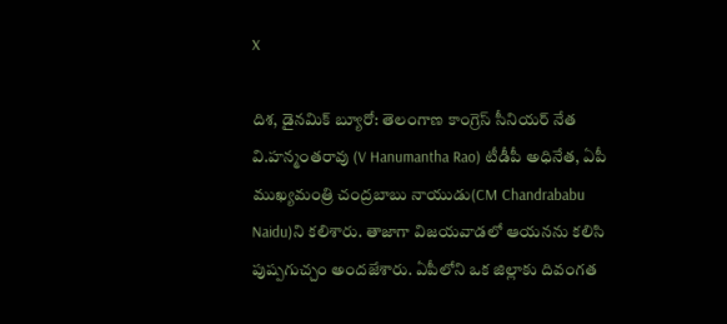X

దిశ, డైనమిక్ బ్యూరో: తెలంగాణ కాంగ్రెస్ సీనియర్ నేత వి.హన్మంతరావు (V Hanumantha Rao) టీడీపీ అధినేత, ఏపీ ముఖ్యమంత్రి చంద్రబాబు నాయుడు(CM Chandrababu Naidu)ని కలిశారు. తాజాగా విజయవాడలో ఆయనను కలిసి పుష్పగుచ్చం అందజేశారు. ఏపీలోని ఒక జిల్లాకు దివంగత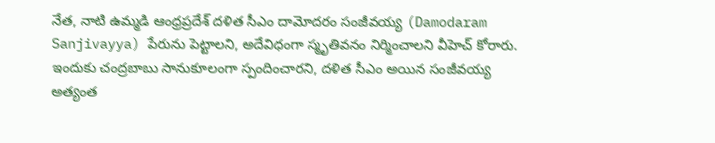నేత, నాటి ఉమ్మడి ఆంధ్రప్రదేశ్ దళిత సీఎం దామోదరం సంజీవయ్య (Damodaram Sanjivayya) పేరును పెట్టాలని, అదేవిధంగా స్మృతివనం నిర్మించాలని వీహెచ్ కోరారు. ఇందుకు చంద్రబాబు సానుకూలంగా స్పందించారని, దళిత సీఎం అయిన సంజీవయ్య అత్యంత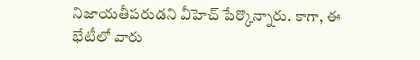నిజాయతీపరుడని వీహెచ్ పేర్కొన్నారు. కాగా, ఈ భేటీలో వారు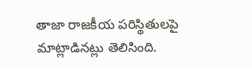తాజా రాజకీయ పరిస్థితులపై మాట్లాడినట్లు తెలిసింది.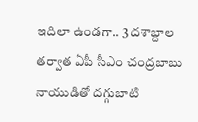ఇదిలా ఉండగా.. 3 దశాబ్దాల తర్వాత ఏపీ సీఎం చంద్రబాబు నాయుడితో దగ్గుబాటి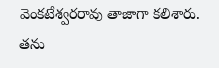వెంకటేశ్వరరావు తాజాగా కలిశారు. తను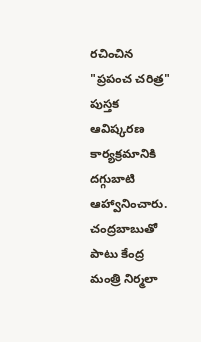రచించిన "ప్రపంచ చరిత్ర" పుస్తక ఆవిష్కరణ కార్యక్రమానికి దగ్గుబాటి ఆహ్వానించారు. చంద్రబాబుతో పాటు కేంద్ర మంత్రి నిర్మలా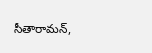సీతారామన్,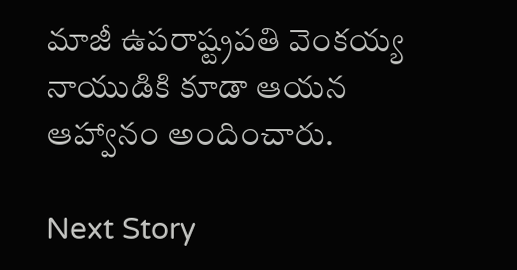మాజీ ఉపరాష్ట్రపతి వెంకయ్య నాయుడికి కూడా ఆయన ఆహ్వానం అందించారు.

Next Story